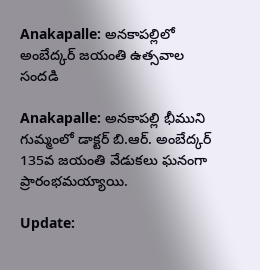Anakapalle: అనకాపల్లిలో అంబేద్కర్ జయంతి ఉత్సవాల సందడి

Anakapalle: అనకాపల్లి భీముని గుమ్మంలో డాక్టర్ బి.ఆర్. అంబేద్కర్ 135వ జయంతి వేడుకలు ఘనంగా ప్రారంభమయ్యాయి.

Update: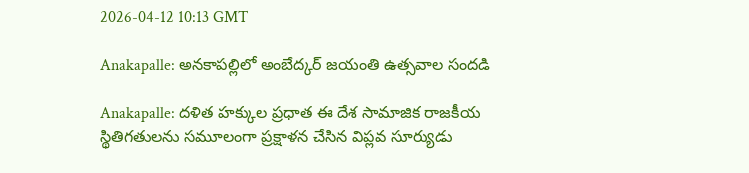2026-04-12 10:13 GMT

Anakapalle: అనకాపల్లిలో అంబేద్కర్ జయంతి ఉత్సవాల సందడి

Anakapalle: దళిత హక్కుల ప్రధాత ఈ దేశ సామాజిక రాజకీయ స్థితిగతులను సమూలంగా ప్రక్షాళన చేసిన విప్లవ సూర్యుడు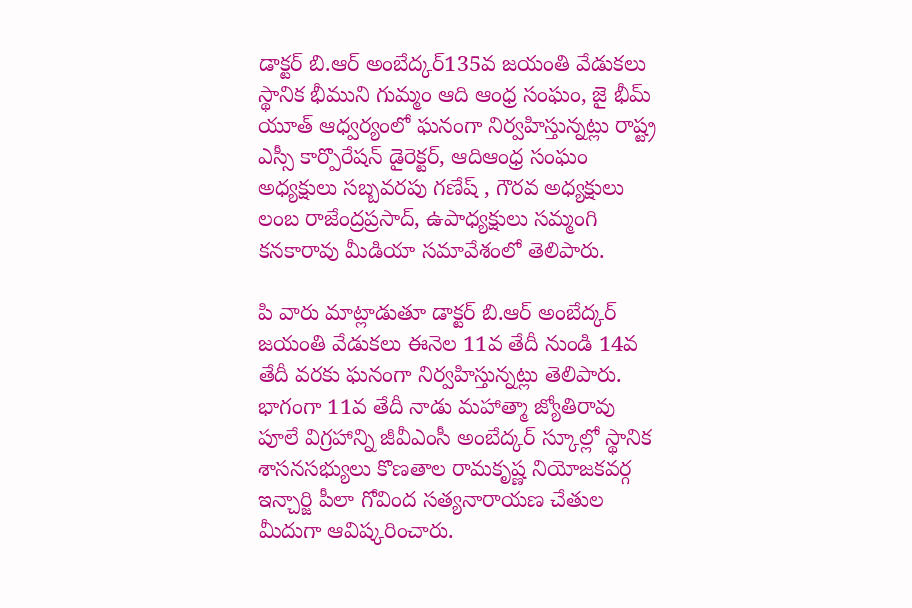డాక్టర్ బి.ఆర్ అంబేద్కర్135వ జయంతి వేడుకలు స్థానిక భీముని గుమ్మం ఆది ఆంధ్ర సంఘం, జై భీమ్ యూత్ ఆధ్వర్యంలో ఘనంగా నిర్వహిస్తున్నట్లు రాష్ట్ర ఎస్సీ కార్పొరేషన్ డైరెక్టర్, ఆదిఆంధ్ర సంఘం అధ్యక్షులు సబ్బవరపు గణేష్ , గౌరవ అధ్యక్షులు లంబ రాజేంద్రప్రసాద్, ఉపాధ్యక్షులు సమ్మంగి కనకారావు మీడియా సమావేశంలో తెలిపారు.

పి వారు మాట్లాడుతూ డాక్టర్ బి.ఆర్ అంబేద్కర్ జయంతి వేడుకలు ఈనెల 11వ తేదీ నుండి 14వ తేదీ వరకు ఘనంగా నిర్వహిస్తున్నట్లు తెలిపారు. భాగంగా 11వ తేదీ నాడు మహాత్మా జ్యోతిరావు పూలే విగ్రహాన్ని జీవీఎంసీ అంబేద్కర్ స్కూల్లో స్థానిక శాసనసభ్యులు కొణతాల రామకృష్ణ నియోజకవర్గ ఇన్చార్జి పీలా గోవింద సత్యనారాయణ చేతుల మీదుగా ఆవిష్కరించారు.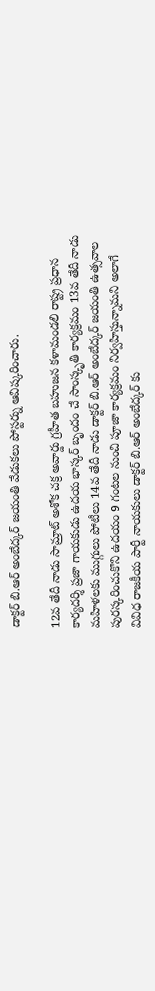డాక్టర్ బి.ఆర్ అంబేద్కర్ జయంతి వేడుకలు పోస్టర్ను ఆవిష్కరించారు.

12వ తేదీ నాడు సామ్రాట్ అశోక చక్ర అవార్డు గ్రహీత బహుజన కళామండలి రాష్ట్ర ప్రధాన కార్యదర్శి ప్రజా గాయకుడు ఉదయ భాస్కర్ బృందం చే సాంస్కృతి కార్యక్రమం 13వ తేదీ నాడు మహిళలకు ముగ్గులు పోటీలు 14వ తేదీ నాడు డాక్టర్ బి.ఆర్ అంబేద్కర్ జయంతి ఉత్సవాల పురస్కరించుకొని ఉదయం 9 గంటల నుంచి పూజా కార్యక్రమం నిర్వహిస్తున్నామని అలాగే వివిధ రాజకీయ పార్టీ నాయకులు డాక్టర్ బి.ఆర్ అంబేద్కర్ కు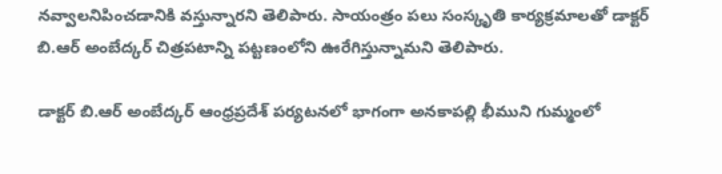నవ్వాలనిపించడానికి వస్తున్నారని తెలిపారు. సాయంత్రం పలు సంస్కృతి కార్యక్రమాలతో డాక్టర్ బి.ఆర్ అంబేద్కర్ చిత్రపటాన్ని పట్టణంలోని ఊరేగిస్తున్నామని తెలిపారు.

డాక్టర్ బి.ఆర్ అంబేద్కర్ ఆంధ్రప్రదేశ్ పర్యటనలో భాగంగా అనకాపల్లి భీముని గుమ్మంలో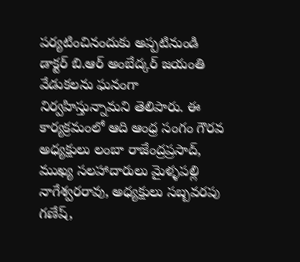పర్యటించినందుకు అప్పటినుండి డాక్టర్ బి.ఆర్ అంబేద్కర్ జయంతి వేడుకలను ఘనంగా నిర్వహిస్తున్నామని తెలిపారు. ఈ కార్యక్రమంలో ఆది ఆంధ్ర సంగం గౌరవ అధ్యక్షులు లంబా రాజేంద్రప్రసాద్, ముఖ్య సలహాదారులు మైళ్ళపల్లి నాగేశ్వరరావు, అధ్యక్షులు సబ్బవరపు గణేష్,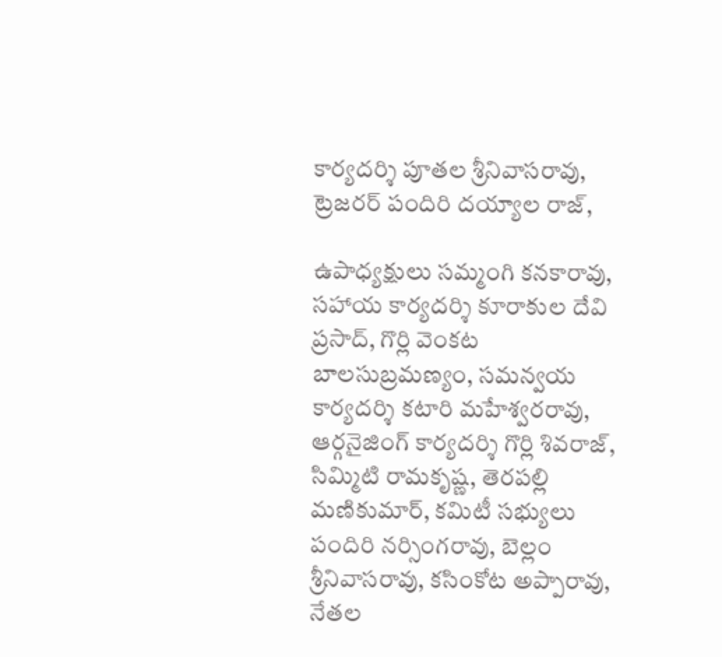కార్యదర్శి పూతల శ్రీనివాసరావు, ట్రెజరర్ పందిరి దయ్యాల రాజ్,

ఉపాధ్యక్షులు సమ్మంగి కనకారావు, సహాయ కార్యదర్శి కూరాకుల దేవి ప్రసాద్, గొర్లి వెంకట బాలసుబ్రమణ్యం, సమన్వయ కార్యదర్శి కటారి మహేశ్వరరావు, ఆర్గనైజింగ్ కార్యదర్శి గొర్లి శివరాజ్, సిమ్మిటి రామకృష్ణ, తెరపల్లి మణికుమార్, కమిటీ సభ్యులు పందిరి నర్సింగరావు, బెల్లం శ్రీనివాసరావు, కసింకోట అప్పారావు, నేతల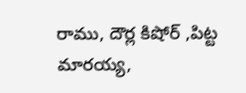రాము, దౌర్ల కిషోర్ ,పిట్ట మారయ్య,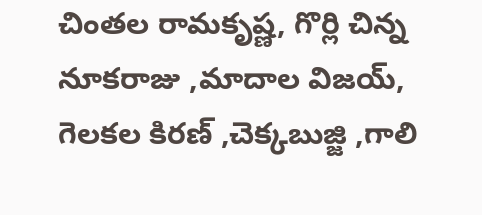చింతల రామకృష్ణ, గొర్లి చిన్న నూకరాజు ,మాదాల విజయ్, గెలకల కిరణ్ ,చెక్కబుజ్జి ,గాలి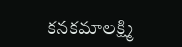కనకమాలక్ష్మి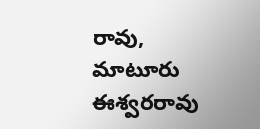రావు, మాటూరు ఈశ్వరరావు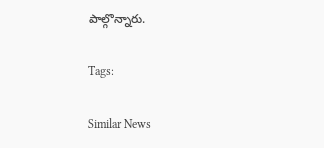పాల్గొన్నారు.

Tags:

Similar News